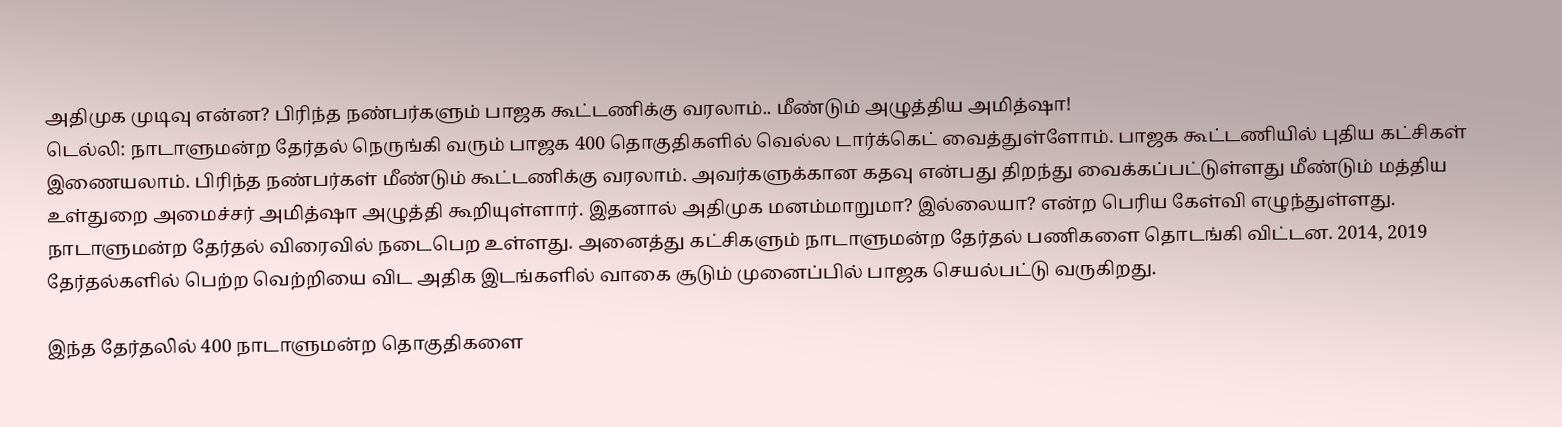அதிமுக முடிவு என்ன? பிரிந்த நண்பர்களும் பாஜக கூட்டணிக்கு வரலாம்.. மீண்டும் அழுத்திய அமித்ஷா!
டெல்லி: நாடாளுமன்ற தேர்தல் நெருங்கி வரும் பாஜக 400 தொகுதிகளில் வெல்ல டார்க்கெட் வைத்துள்ளோம். பாஜக கூட்டணியில் புதிய கட்சிகள் இணையலாம். பிரிந்த நண்பர்கள் மீண்டும் கூட்டணிக்கு வரலாம். அவர்களுக்கான கதவு என்பது திறந்து வைக்கப்பட்டுள்ளது மீண்டும் மத்திய உள்துறை அமைச்சர் அமித்ஷா அழுத்தி கூறியுள்ளார். இதனால் அதிமுக மனம்மாறுமா? இல்லையா? என்ற பெரிய கேள்வி எழுந்துள்ளது.
நாடாளுமன்ற தேர்தல் விரைவில் நடைபெற உள்ளது. அனைத்து கட்சிகளும் நாடாளுமன்ற தேர்தல் பணிகளை தொடங்கி விட்டன. 2014, 2019 தேர்தல்களில் பெற்ற வெற்றியை விட அதிக இடங்களில் வாகை சூடும் முனைப்பில் பாஜக செயல்பட்டு வருகிறது.

இந்த தேர்தலில் 400 நாடாளுமன்ற தொகுதிகளை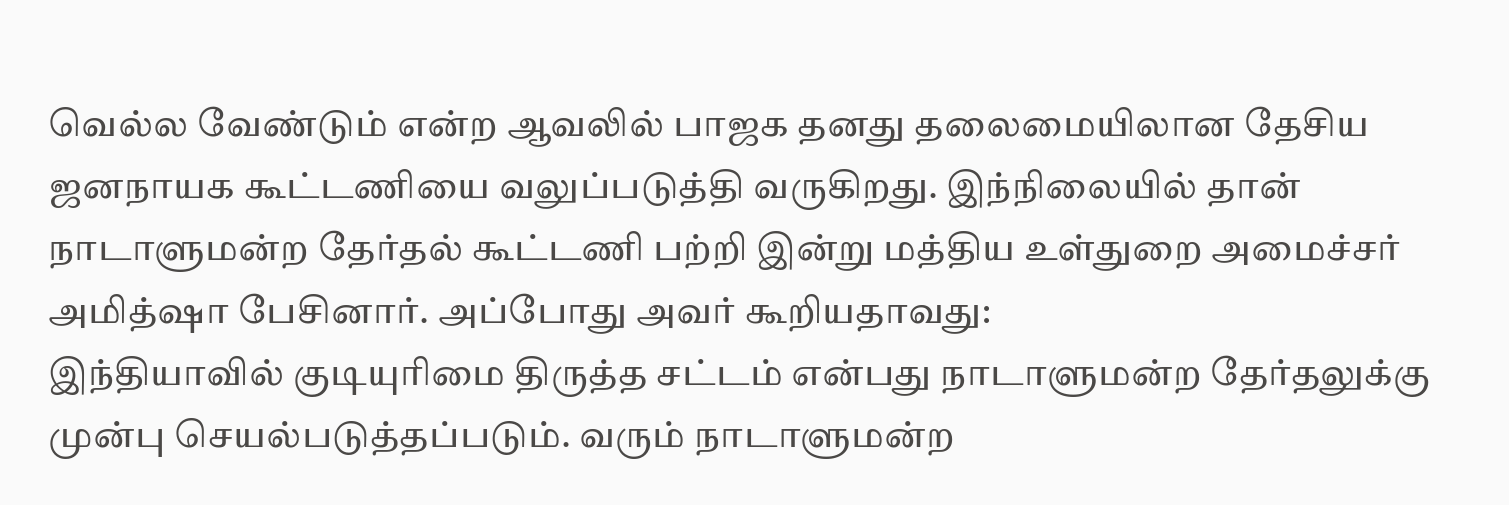வெல்ல வேண்டும் என்ற ஆவலில் பாஜக தனது தலைமையிலான தேசிய ஜனநாயக கூட்டணியை வலுப்படுத்தி வருகிறது. இந்நிலையில் தான் நாடாளுமன்ற தேர்தல் கூட்டணி பற்றி இன்று மத்திய உள்துறை அமைச்சர் அமித்ஷா பேசினார். அப்போது அவர் கூறியதாவது:
இந்தியாவில் குடியுரிமை திருத்த சட்டம் என்பது நாடாளுமன்ற தேர்தலுக்கு முன்பு செயல்படுத்தப்படும். வரும் நாடாளுமன்ற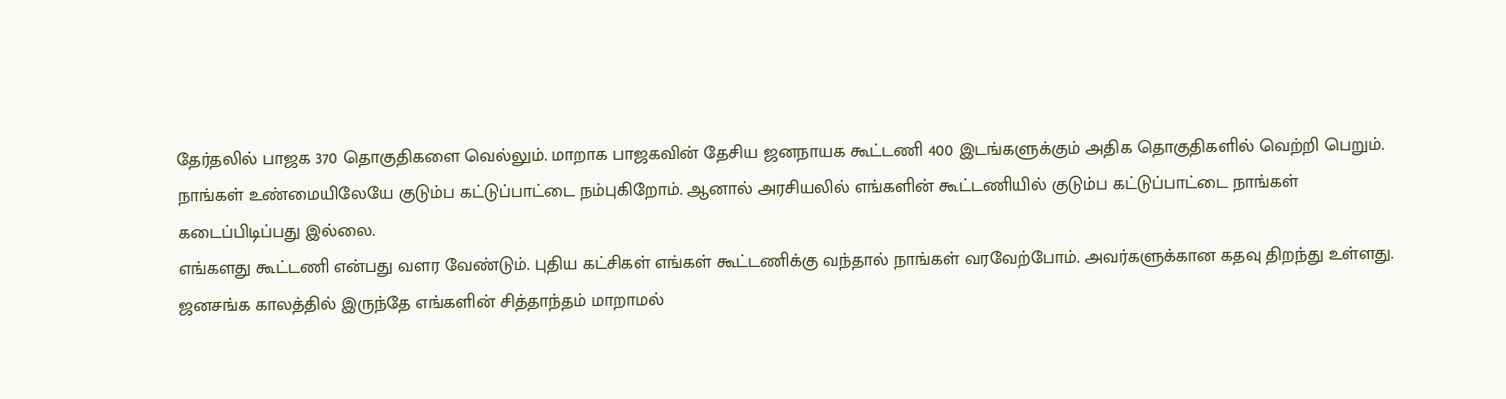தேர்தலில் பாஜக 370 தொகுதிகளை வெல்லும். மாறாக பாஜகவின் தேசிய ஜனநாயக கூட்டணி 400 இடங்களுக்கும் அதிக தொகுதிகளில் வெற்றி பெறும். நாங்கள் உண்மையிலேயே குடும்ப கட்டுப்பாட்டை நம்புகிறோம். ஆனால் அரசியலில் எங்களின் கூட்டணியில் குடும்ப கட்டுப்பாட்டை நாங்கள் கடைப்பிடிப்பது இல்லை.
எங்களது கூட்டணி என்பது வளர வேண்டும். புதிய கட்சிகள் எங்கள் கூட்டணிக்கு வந்தால் நாங்கள் வரவேற்போம். அவர்களுக்கான கதவு திறந்து உள்ளது. ஜனசங்க காலத்தில் இருந்தே எங்களின் சித்தாந்தம் மாறாமல்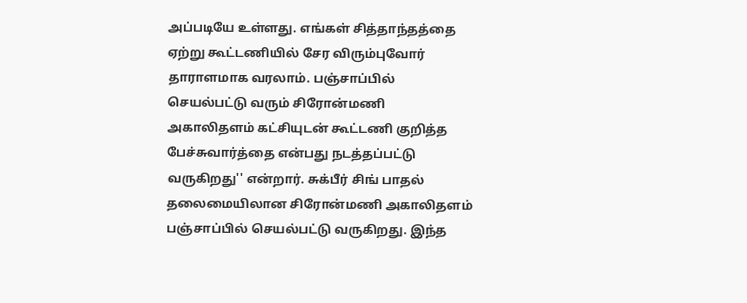அப்படியே உள்ளது. எங்கள் சித்தாந்தத்தை ஏற்று கூட்டணியில் சேர விரும்புவோர் தாராளமாக வரலாம். பஞ்சாப்பில் செயல்பட்டு வரும் சிரோன்மணி அகாலிதளம் கட்சியுடன் கூட்டணி குறித்த பேச்சுவார்த்தை என்பது நடத்தப்பட்டு வருகிறது'' என்றார். சுக்பீர் சிங் பாதல் தலைமையிலான சிரோன்மணி அகாலிதளம் பஞ்சாப்பில் செயல்பட்டு வருகிறது. இந்த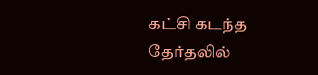கட்சி கடந்த தேர்தலில்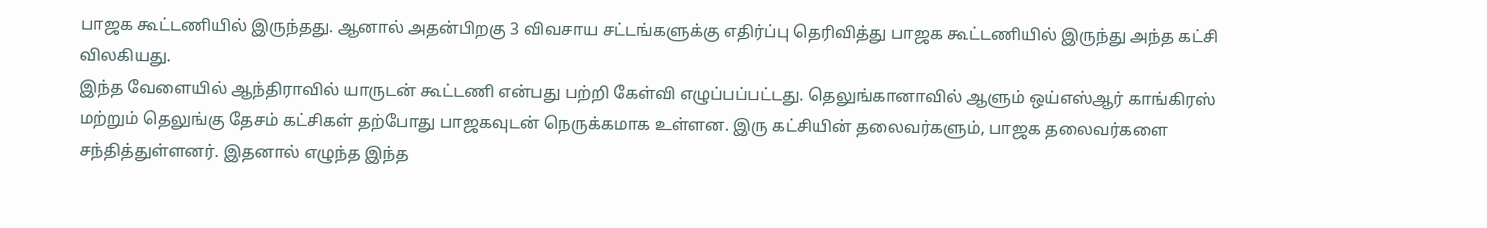பாஜக கூட்டணியில் இருந்தது. ஆனால் அதன்பிறகு 3 விவசாய சட்டங்களுக்கு எதிர்ப்பு தெரிவித்து பாஜக கூட்டணியில் இருந்து அந்த கட்சி விலகியது.
இந்த வேளையில் ஆந்திராவில் யாருடன் கூட்டணி என்பது பற்றி கேள்வி எழுப்பப்பட்டது. தெலுங்கானாவில் ஆளும் ஒய்எஸ்ஆர் காங்கிரஸ் மற்றும் தெலுங்கு தேசம் கட்சிகள் தற்போது பாஜகவுடன் நெருக்கமாக உள்ளன. இரு கட்சியின் தலைவர்களும், பாஜக தலைவர்களை சந்தித்துள்ளனர். இதனால் எழுந்த இந்த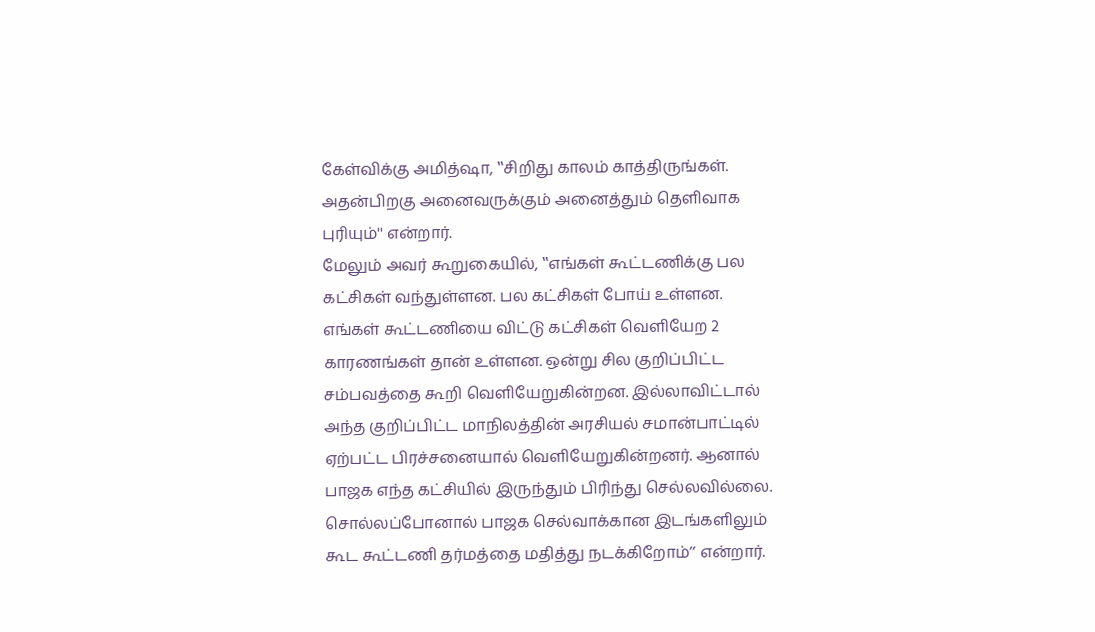கேள்விக்கு அமித்ஷா, ‛‛சிறிது காலம் காத்திருங்கள். அதன்பிறகு அனைவருக்கும் அனைத்தும் தெளிவாக புரியும்'' என்றார்.
மேலும் அவர் கூறுகையில், ‛‛எங்கள் கூட்டணிக்கு பல கட்சிகள் வந்துள்ளன. பல கட்சிகள் போய் உள்ளன. எங்கள் கூட்டணியை விட்டு கட்சிகள் வெளியேற 2 காரணங்கள் தான் உள்ளன. ஒன்று சில குறிப்பிட்ட சம்பவத்தை கூறி வெளியேறுகின்றன. இல்லாவிட்டால் அந்த குறிப்பிட்ட மாநிலத்தின் அரசியல் சமான்பாட்டில் ஏற்பட்ட பிரச்சனையால் வெளியேறுகின்றனர். ஆனால் பாஜக எந்த கட்சியில் இருந்தும் பிரிந்து செல்லவில்லை. சொல்லப்போனால் பாஜக செல்வாக்கான இடங்களிலும் கூட கூட்டணி தர்மத்தை மதித்து நடக்கிறோம்’’ என்றார்.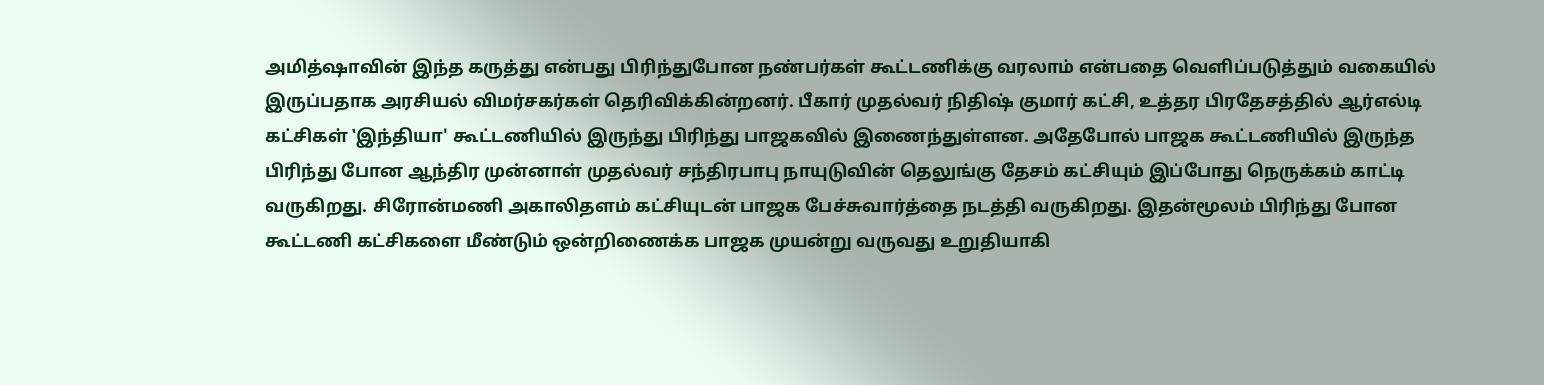அமித்ஷாவின் இந்த கருத்து என்பது பிரிந்துபோன நண்பர்கள் கூட்டணிக்கு வரலாம் என்பதை வெளிப்படுத்தும் வகையில் இருப்பதாக அரசியல் விமர்சகர்கள் தெரிவிக்கின்றனர். பீகார் முதல்வர் நிதிஷ் குமார் கட்சி, உத்தர பிரதேசத்தில் ஆர்எல்டி கட்சிகள் ‛இந்தியா' கூட்டணியில் இருந்து பிரிந்து பாஜகவில் இணைந்துள்ளன. அதேபோல் பாஜக கூட்டணியில் இருந்த பிரிந்து போன ஆந்திர முன்னாள் முதல்வர் சந்திரபாபு நாயுடுவின் தெலுங்கு தேசம் கட்சியும் இப்போது நெருக்கம் காட்டி வருகிறது. சிரோன்மணி அகாலிதளம் கட்சியுடன் பாஜக பேச்சுவார்த்தை நடத்தி வருகிறது. இதன்மூலம் பிரிந்து போன கூட்டணி கட்சிகளை மீண்டும் ஒன்றிணைக்க பாஜக முயன்று வருவது உறுதியாகி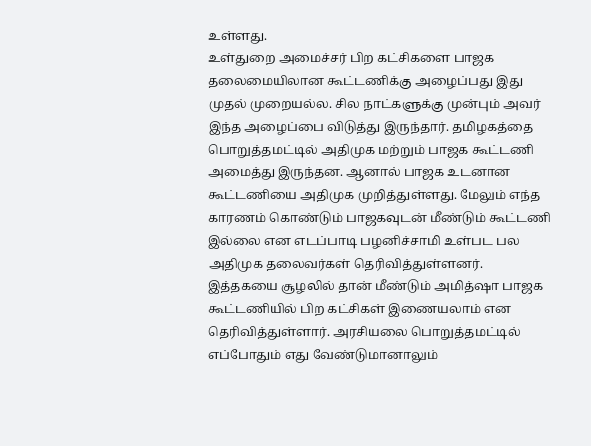உள்ளது.
உள்துறை அமைச்சர் பிற கட்சிகளை பாஜக தலைமையிலான கூட்டணிக்கு அழைப்பது இது முதல் முறையல்ல. சில நாட்களுக்கு முன்பும் அவர் இந்த அழைப்பை விடுத்து இருந்தார். தமிழகத்தை பொறுத்தமட்டில் அதிமுக மற்றும் பாஜக கூட்டணி அமைத்து இருந்தன. ஆனால் பாஜக உடனான கூட்டணியை அதிமுக முறித்துள்ளது. மேலும் எந்த காரணம் கொண்டும் பாஜகவுடன் மீண்டும் கூட்டணி இல்லை என எடப்பாடி பழனிச்சாமி உள்பட பல அதிமுக தலைவர்கள் தெரிவித்துள்ளனர்.
இத்தகயை சூழலில் தான் மீண்டும் அமித்ஷா பாஜக கூட்டணியில் பிற கட்சிகள் இணையலாம் என தெரிவித்துள்ளார். அரசியலை பொறுத்தமட்டில் எப்போதும் எது வேண்டுமானாலும்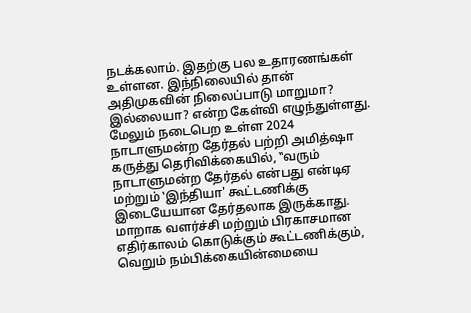நடக்கலாம். இதற்கு பல உதாரணங்கள் உள்ளன. இந்நிலையில் தான் அதிமுகவின் நிலைப்பாடு மாறுமா? இல்லையா? என்ற கேள்வி எழுந்துள்ளது.
மேலும் நடைபெற உள்ள 2024 நாடாளுமன்ற தேர்தல் பற்றி அமித்ஷா கருத்து தெரிவிக்கையில், ‛‛வரும் நாடாளுமன்ற தேர்தல் என்பது என்டிஏ மற்றும் ‛இந்தியா' கூட்டணிக்கு இடையேயான தேர்தலாக இருக்காது. மாறாக வளர்ச்சி மற்றும் பிரகாசமான எதிர்காலம் கொடுக்கும் கூட்டணிக்கும், வெறும் நம்பிக்கையின்மையை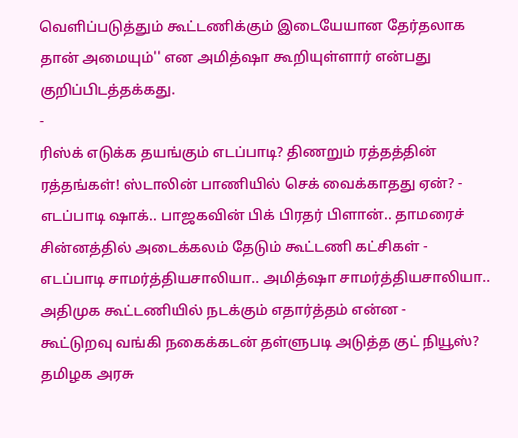வெளிப்படுத்தும் கூட்டணிக்கும் இடையேயான தேர்தலாக தான் அமையும்'' என அமித்ஷா கூறியுள்ளார் என்பது குறிப்பிடத்தக்கது.
-
ரிஸ்க் எடுக்க தயங்கும் எடப்பாடி? திணறும் ரத்தத்தின் ரத்தங்கள்! ஸ்டாலின் பாணியில் செக் வைக்காதது ஏன்? -
எடப்பாடி ஷாக்.. பாஜகவின் பிக் பிரதர் பிளான்.. தாமரைச் சின்னத்தில் அடைக்கலம் தேடும் கூட்டணி கட்சிகள் -
எடப்பாடி சாமர்த்தியசாலியா.. அமித்ஷா சாமர்த்தியசாலியா.. அதிமுக கூட்டணியில் நடக்கும் எதார்த்தம் என்ன -
கூட்டுறவு வங்கி நகைக்கடன் தள்ளுபடி அடுத்த குட் நியூஸ்? தமிழக அரசு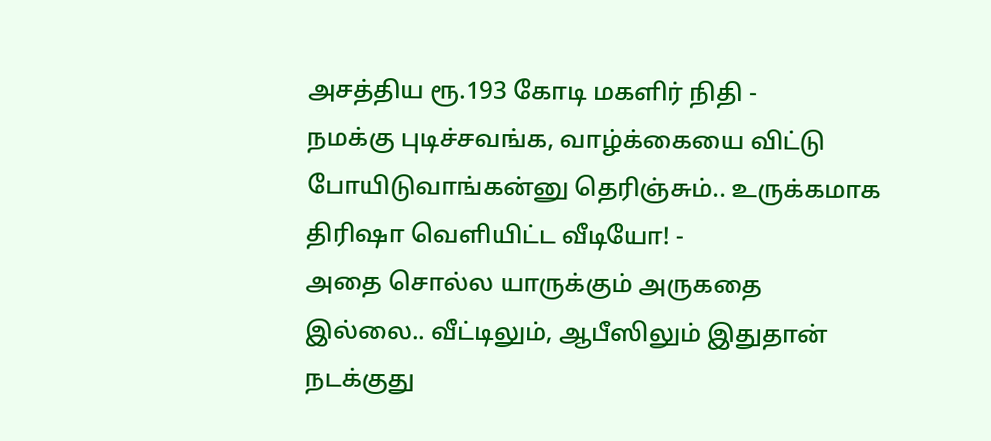அசத்திய ரூ.193 கோடி மகளிர் நிதி -
நமக்கு புடிச்சவங்க, வாழ்க்கையை விட்டு போயிடுவாங்கன்னு தெரிஞ்சும்.. உருக்கமாக திரிஷா வெளியிட்ட வீடியோ! -
அதை சொல்ல யாருக்கும் அருகதை இல்லை.. வீட்டிலும், ஆபீஸிலும் இதுதான் நடக்குது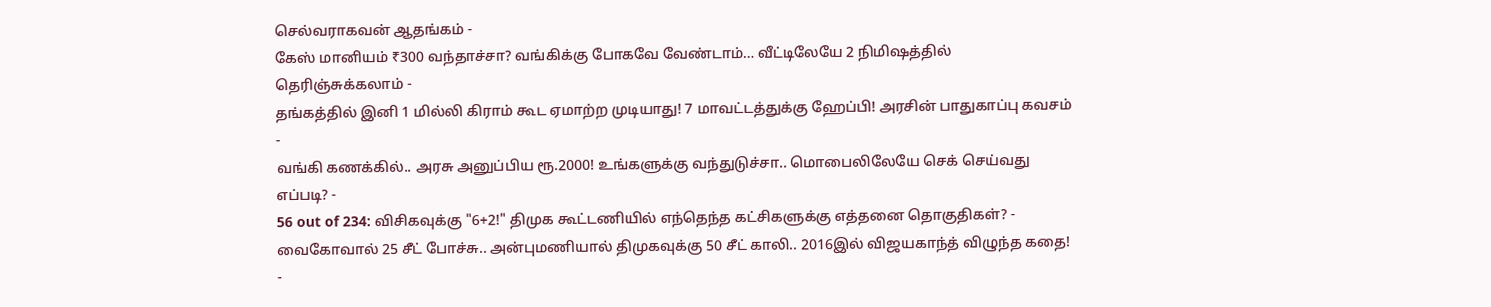செல்வராகவன் ஆதங்கம் -
கேஸ் மானியம் ₹300 வந்தாச்சா? வங்கிக்கு போகவே வேண்டாம்… வீட்டிலேயே 2 நிமிஷத்தில் தெரிஞ்சுக்கலாம் -
தங்கத்தில் இனி 1 மில்லி கிராம் கூட ஏமாற்ற முடியாது! 7 மாவட்டத்துக்கு ஹேப்பி! அரசின் பாதுகாப்பு கவசம் -
வங்கி கணக்கில்.. அரசு அனுப்பிய ரூ.2000! உங்களுக்கு வந்துடுச்சா.. மொபைலிலேயே செக் செய்வது எப்படி? -
56 out of 234: விசிகவுக்கு "6+2!" திமுக கூட்டணியில் எந்தெந்த கட்சிகளுக்கு எத்தனை தொகுதிகள்? -
வைகோவால் 25 சீட் போச்சு.. அன்புமணியால் திமுகவுக்கு 50 சீட் காலி.. 2016இல் விஜயகாந்த் விழுந்த கதை! -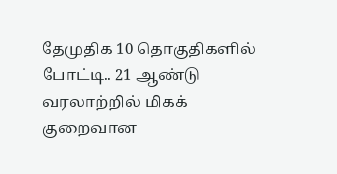தேமுதிக 10 தொகுதிகளில் போட்டி.. 21 ஆண்டு வரலாற்றில் மிகக் குறைவான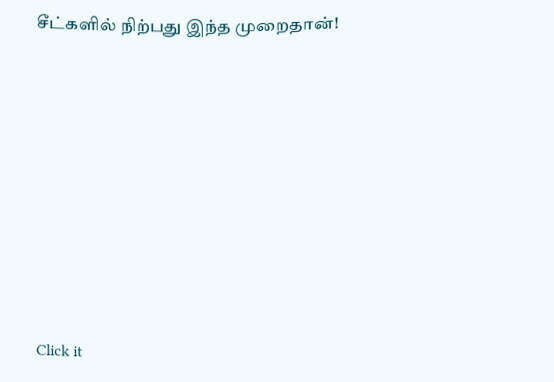சீட்களில் நிற்பது இந்த முறைதான்!












Click it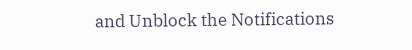and Unblock the Notifications